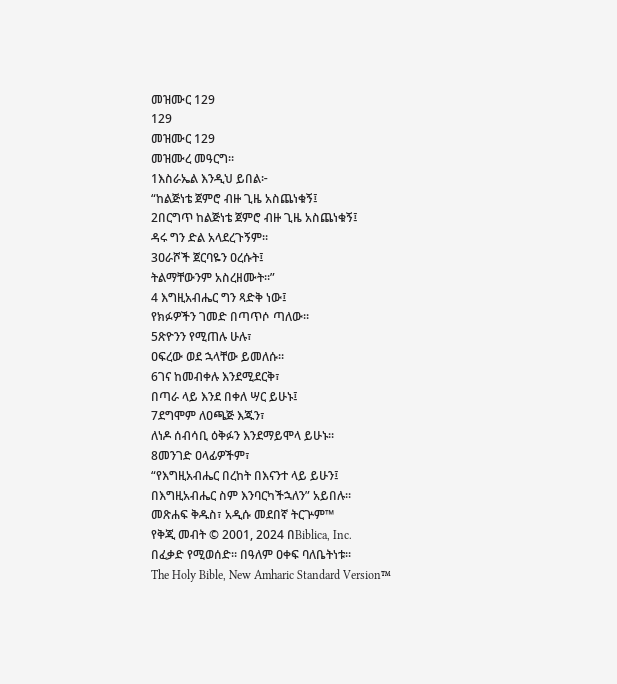መዝሙር 129
129
መዝሙር 129
መዝሙረ መዓርግ።
1እስራኤል እንዲህ ይበል፦
“ከልጅነቴ ጀምሮ ብዙ ጊዜ አስጨነቁኝ፤
2በርግጥ ከልጅነቴ ጀምሮ ብዙ ጊዜ አስጨነቁኝ፤
ዳሩ ግን ድል አላደረጉኝም።
3ዐራሾች ጀርባዬን ዐረሱት፤
ትልማቸውንም አስረዘሙት።”
4 እግዚአብሔር ግን ጻድቅ ነው፤
የክፉዎችን ገመድ በጣጥሶ ጣለው።
5ጽዮንን የሚጠሉ ሁሉ፣
ዐፍረው ወደ ኋላቸው ይመለሱ።
6ገና ከመብቀሉ እንደሚደርቅ፣
በጣራ ላይ እንደ በቀለ ሣር ይሁኑ፤
7ደግሞም ለዐጫጅ እጁን፣
ለነዶ ሰብሳቢ ዕቅፉን እንደማይሞላ ይሁኑ።
8መንገድ ዐላፊዎችም፣
“የእግዚአብሔር በረከት በእናንተ ላይ ይሁን፤
በእግዚአብሔር ስም እንባርካችኋለን” አይበሉ።
መጽሐፍ ቅዱስ፣ አዲሱ መደበኛ ትርጕም™
የቅጂ መብት © 2001, 2024 በBiblica, Inc.
በፈቃድ የሚወሰድ። በዓለም ዐቀፍ ባለቤትነቱ።
The Holy Bible, New Amharic Standard Version™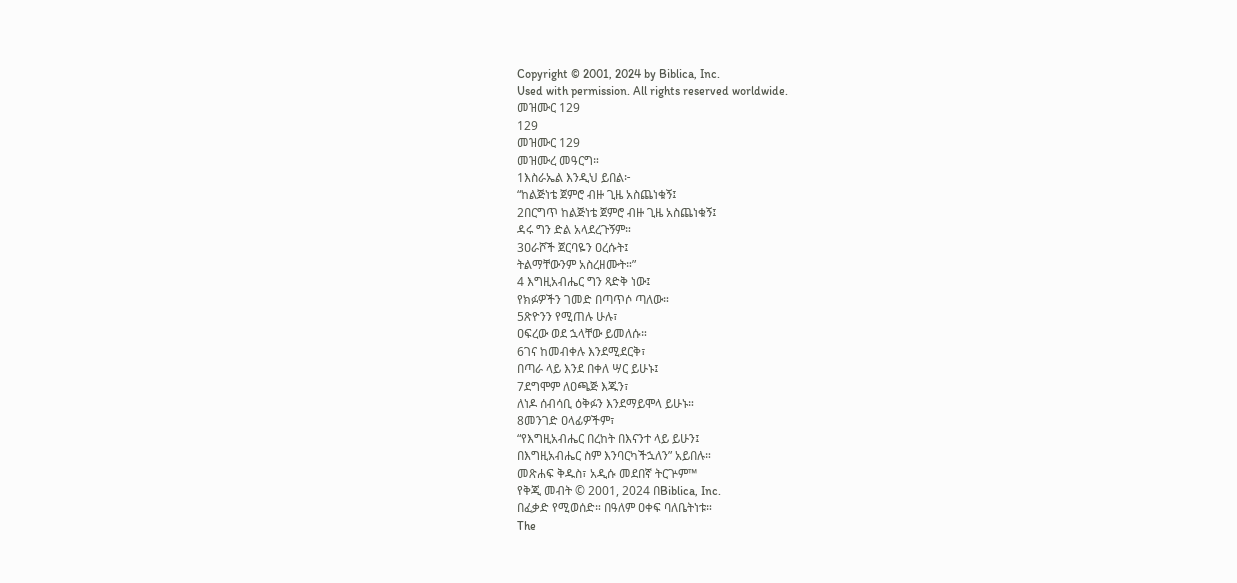Copyright © 2001, 2024 by Biblica, Inc.
Used with permission. All rights reserved worldwide.
መዝሙር 129
129
መዝሙር 129
መዝሙረ መዓርግ።
1እስራኤል እንዲህ ይበል፦
“ከልጅነቴ ጀምሮ ብዙ ጊዜ አስጨነቁኝ፤
2በርግጥ ከልጅነቴ ጀምሮ ብዙ ጊዜ አስጨነቁኝ፤
ዳሩ ግን ድል አላደረጉኝም።
3ዐራሾች ጀርባዬን ዐረሱት፤
ትልማቸውንም አስረዘሙት።”
4 እግዚአብሔር ግን ጻድቅ ነው፤
የክፉዎችን ገመድ በጣጥሶ ጣለው።
5ጽዮንን የሚጠሉ ሁሉ፣
ዐፍረው ወደ ኋላቸው ይመለሱ።
6ገና ከመብቀሉ እንደሚደርቅ፣
በጣራ ላይ እንደ በቀለ ሣር ይሁኑ፤
7ደግሞም ለዐጫጅ እጁን፣
ለነዶ ሰብሳቢ ዕቅፉን እንደማይሞላ ይሁኑ።
8መንገድ ዐላፊዎችም፣
“የእግዚአብሔር በረከት በእናንተ ላይ ይሁን፤
በእግዚአብሔር ስም እንባርካችኋለን” አይበሉ።
መጽሐፍ ቅዱስ፣ አዲሱ መደበኛ ትርጕም™
የቅጂ መብት © 2001, 2024 በBiblica, Inc.
በፈቃድ የሚወሰድ። በዓለም ዐቀፍ ባለቤትነቱ።
The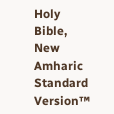Holy Bible, New Amharic Standard Version™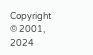Copyright © 2001, 2024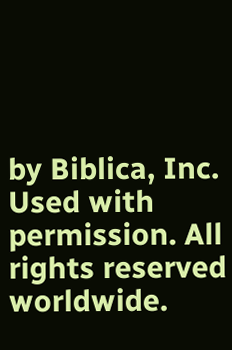by Biblica, Inc.
Used with permission. All rights reserved worldwide.